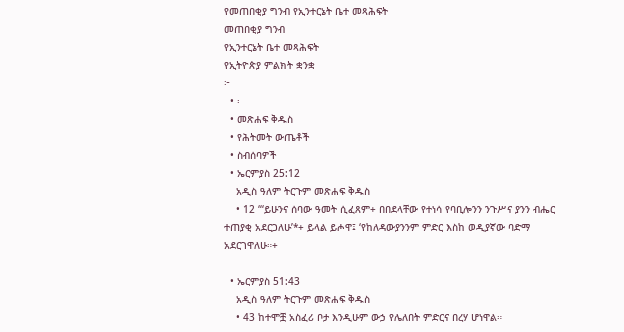የመጠበቂያ ግንብ የኢንተርኔት ቤተ መጻሕፍት
መጠበቂያ ግንብ
የኢንተርኔት ቤተ መጻሕፍት
የኢትዮጵያ ምልክት ቋንቋ
፦
  • ፡
  • መጽሐፍ ቅዱስ
  • የሕትመት ውጤቶች
  • ስብሰባዎች
  • ኤርምያስ 25:12
    አዲስ ዓለም ትርጉም መጽሐፍ ቅዱስ
    • 12 “‘ይሁንና ሰባው ዓመት ሲፈጸም+ በበደላቸው የተነሳ የባቢሎንን ንጉሥና ያንን ብሔር ተጠያቂ አደርጋለሁ’*+ ይላል ይሖዋ፤ ‘የከለዳውያንንም ምድር እስከ ወዲያኛው ባድማ አደርገዋለሁ።+

  • ኤርምያስ 51:43
    አዲስ ዓለም ትርጉም መጽሐፍ ቅዱስ
    • 43 ከተሞቿ አስፈሪ ቦታ እንዲሁም ውኃ የሌለበት ምድርና በረሃ ሆነዋል።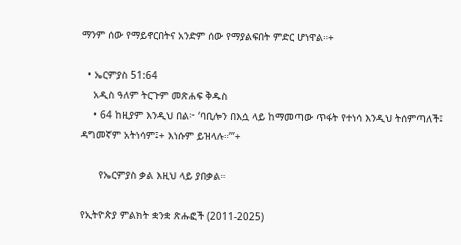ማንም ሰው የማይኖርበትና አንድም ሰው የማያልፍበት ምድር ሆነዋል።+

  • ኤርምያስ 51:64
    አዲስ ዓለም ትርጉም መጽሐፍ ቅዱስ
    • 64 ከዚያም እንዲህ በል፦ ‘ባቢሎን በእሷ ላይ ከማመጣው ጥፋት የተነሳ እንዲህ ትሰምጣለች፤ ዳግመኛም አትነሳም፤+ እነሱም ይዝላሉ።’”+

      የኤርምያስ ቃል እዚህ ላይ ያበቃል።

የኢትዮጵያ ምልክት ቋንቋ ጽሑፎች (2011-2025)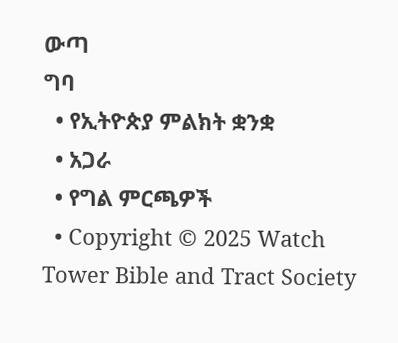ውጣ
ግባ
  • የኢትዮጵያ ምልክት ቋንቋ
  • አጋራ
  • የግል ምርጫዎች
  • Copyright © 2025 Watch Tower Bible and Tract Society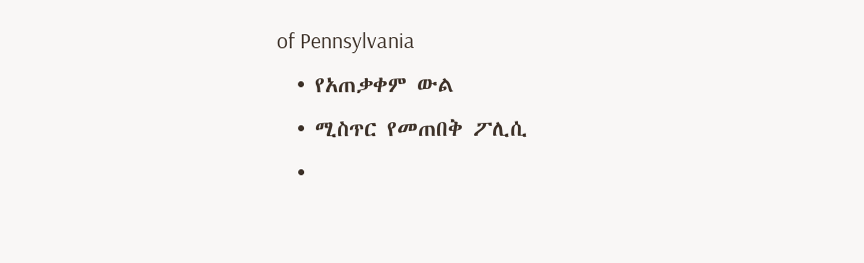of Pennsylvania
  • የአጠቃቀም ውል
  • ሚስጥር የመጠበቅ ፖሊሲ
  •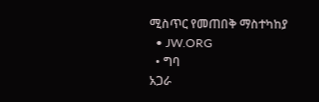ሚስጥር የመጠበቅ ማስተካከያ
  • JW.ORG
  • ግባ
አጋራ